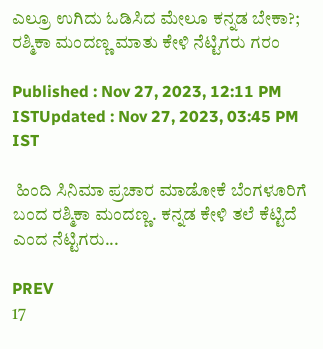ಎಲ್ರೂ ಉಗಿದು ಓಡಿಸಿದ ಮೇಲೂ ಕನ್ನಡ ಬೇಕಾ?; ರಶ್ಮಿಕಾ ಮಂದಣ್ಣ ಮಾತು ಕೇಳಿ ನೆಟ್ಟಿಗರು ಗರಂ

Published : Nov 27, 2023, 12:11 PM ISTUpdated : Nov 27, 2023, 03:45 PM IST

 ಹಿಂದಿ ಸಿನಿಮಾ ಪ್ರಚಾರ ಮಾಡೋಕೆ ಬೆಂಗಳೂರಿಗೆ ಬಂದ ರಶ್ಮಿಕಾ ಮಂದಣ್ಣ. ಕನ್ನಡ ಕೇಳಿ ತಲೆ ಕೆಟ್ಟಿದೆ ಎಂದ ನೆಟ್ಟಿಗರು...

PREV
17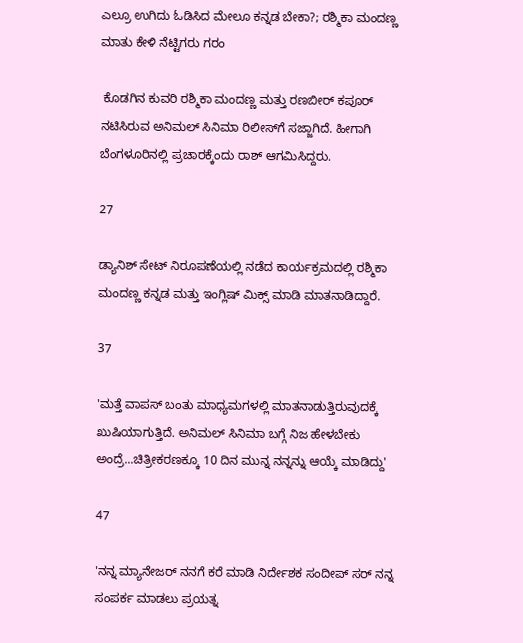ಎಲ್ರೂ ಉಗಿದು ಓಡಿಸಿದ ಮೇಲೂ ಕನ್ನಡ ಬೇಕಾ?; ರಶ್ಮಿಕಾ ಮಂದಣ್ಣ ಮಾತು ಕೇಳಿ ನೆಟ್ಟಿಗರು ಗರಂ

 ಕೊಡಗಿನ ಕುವರಿ ರಶ್ಮಿಕಾ ಮಂದಣ್ಣ ಮತ್ತು ರಣಬೀರ್ ಕಪೂರ್ ನಟಿಸಿರುವ ಅನಿಮಲ್ ಸಿನಿಮಾ ರಿಲೀಸ್‌ಗೆ ಸಜ್ಜಾಗಿದೆ. ಹೀಗಾಗಿ ಬೆಂಗಳೂರಿನಲ್ಲಿ ಪ್ರಚಾರಕ್ಕೆಂದು ರಾಶ್ ಆಗಮಿಸಿದ್ದರು.

27

ಡ್ಯಾನಿಶ್ ಸೇಟ್‌ ನಿರೂಪಣೆಯಲ್ಲಿ ನಡೆದ ಕಾರ್ಯಕ್ರಮದಲ್ಲಿ ರಶ್ಮಿಕಾ ಮಂದಣ್ಣ ಕನ್ನಡ ಮತ್ತು ಇಂಗ್ಲಿಷ್ ಮಿಕ್ಸ್ ಮಾಡಿ ಮಾತನಾಡಿದ್ದಾರೆ.

37

'ಮತ್ತೆ ವಾಪಸ್ ಬಂತು ಮಾಧ್ಯಮಗಳಲ್ಲಿ ಮಾತನಾಡುತ್ತಿರುವುದಕ್ಕೆ ಖುಷಿಯಾಗುತ್ತಿದೆ. ಅನಿಮಲ್ ಸಿನಿಮಾ ಬಗ್ಗೆ ನಿಜ ಹೇಳಬೇಕು ಅಂದ್ರೆ...ಚಿತ್ರೀಕರಣಕ್ಕೂ 10 ದಿನ ಮುನ್ನ ನನ್ನನ್ನು ಆಯ್ಕೆ ಮಾಡಿದ್ದು'

47

'ನನ್ನ ಮ್ಯಾನೇಜರ್‌ ನನಗೆ ಕರೆ ಮಾಡಿ ನಿರ್ದೇಶಕ ಸಂದೀಪ್ ಸರ್ ನನ್ನ ಸಂಪರ್ಕ ಮಾಡಲು ಪ್ರಯತ್ನ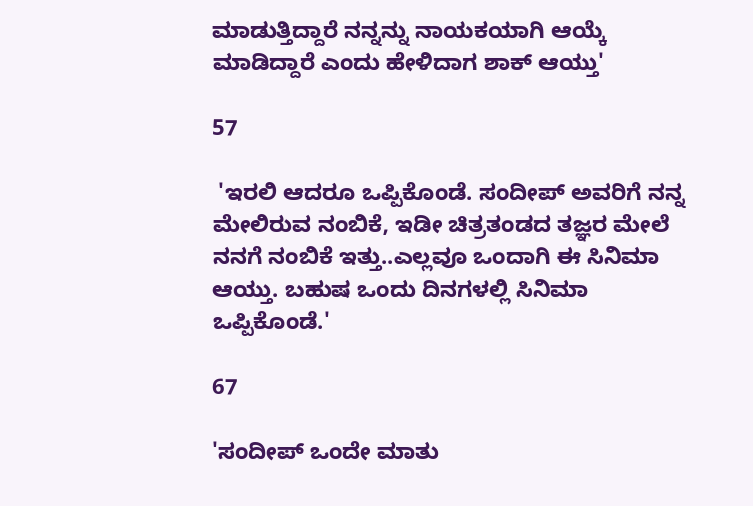ಮಾಡುತ್ತಿದ್ದಾರೆ ನನ್ನನ್ನು ನಾಯಕಯಾಗಿ ಆಯ್ಕೆ ಮಾಡಿದ್ದಾರೆ ಎಂದು ಹೇಳಿದಾಗ ಶಾಕ್ ಆಯ್ತು'

57

 'ಇರಲಿ ಆದರೂ ಒಪ್ಪಿಕೊಂಡೆ. ಸಂದೀಪ್‌ ಅವರಿಗೆ ನನ್ನ ಮೇಲಿರುವ ನಂಬಿಕೆ, ಇಡೀ ಚಿತ್ರತಂಡದ ತಜ್ಞರ ಮೇಲೆ ನನಗೆ ನಂಬಿಕೆ ಇತ್ತು..ಎಲ್ಲವೂ ಒಂದಾಗಿ ಈ ಸಿನಿಮಾ ಆಯ್ತು. ಬಹುಷ ಒಂದು ದಿನಗಳಲ್ಲಿ ಸಿನಿಮಾ ಒಪ್ಪಿಕೊಂಡೆ.'

67

'ಸಂದೀಪ್ ಒಂದೇ ಮಾತು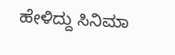ಹೇಳಿದ್ದು ಸಿನಿಮಾ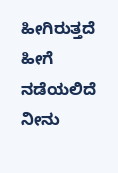ಹೀಗಿರುತ್ತದೆ ಹೀಗೆ ನಡೆಯಲಿದೆ ನೀನು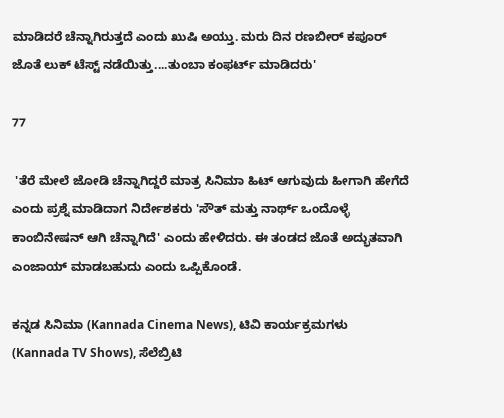ಮಾಡಿದರೆ ಚೆನ್ನಾಗಿರುತ್ತದೆ ಎಂದು ಖುಷಿ ಅಯ್ತು. ಮರು ದಿನ ರಣಬೀರ್ ಕಪೂರ್ ಜೊತೆ ಲುಕ್ ಟೆಸ್ಟ್‌ ನಡೆಯಿತ್ತು....ತುಂಬಾ ಕಂಫರ್ಟ್ ಮಾಡಿದರು'

77

 'ತೆರೆ ಮೇಲೆ ಜೋಡಿ ಚೆನ್ನಾಗಿದ್ದರೆ ಮಾತ್ರ ಸಿನಿಮಾ ಹಿಟ್ ಆಗುವುದು ಹೀಗಾಗಿ ಹೇಗೆದೆ ಎಂದು ಪ್ರಶ್ನೆ ಮಾಡಿದಾಗ ನಿರ್ದೇಶಕರು 'ಸೌತ್ ಮತ್ತು ನಾರ್ಥ್‌ ಒಂದೊಳ್ಳೆ ಕಾಂಬಿನೇಷನ್‌ ಆಗಿ ಚೆನ್ನಾಗಿದೆ' ಎಂದು ಹೇಳಿದರು. ಈ ತಂಡದ ಜೊತೆ ಅದ್ಭುತವಾಗಿ ಎಂಜಾಯ್ ಮಾಡಬಹುದು ಎಂದು ಒಪ್ಪಿಕೊಂಡೆ.

ಕನ್ನಡ ಸಿನಿಮಾ (Kannada Cinema News), ಟಿವಿ ಕಾರ್ಯಕ್ರಮಗಳು (Kannada TV Shows), ಸೆಲೆಬ್ರಿಟಿ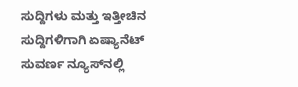ಸುದ್ದಿಗಳು ಮತ್ತು ಇತ್ತೀಚಿನ ಸುದ್ದಿಗಳಿಗಾಗಿ ಏಷ್ಯಾನೆಟ್ ಸುವರ್ಣ ನ್ಯೂಸ್‌ನಲ್ಲಿ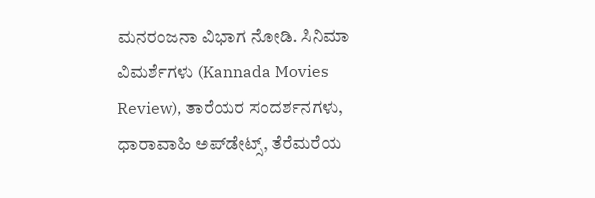ಮನರಂಜನಾ ವಿಭಾಗ ನೋಡಿ. ಸಿನಿಮಾ ವಿಮರ್ಶೆಗಳು (Kannada Movies Review), ತಾರೆಯರ ಸಂದರ್ಶನಗಳು, ಧಾರಾವಾಹಿ ಅಪ್‌ಡೇಟ್ಸ್‌, ತೆರೆಮರೆಯ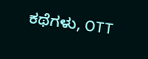ಕಥೆಗಳು, OTT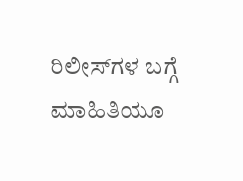ರಿಲೀಸ್‌ಗಳ ಬಗ್ಗೆ ಮಾಹಿತಿಯೂ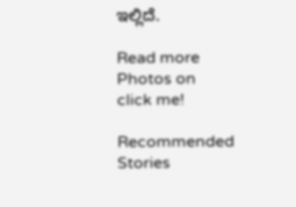ಇಲ್ಲಿದೆ.

Read more Photos on
click me!

Recommended Stories